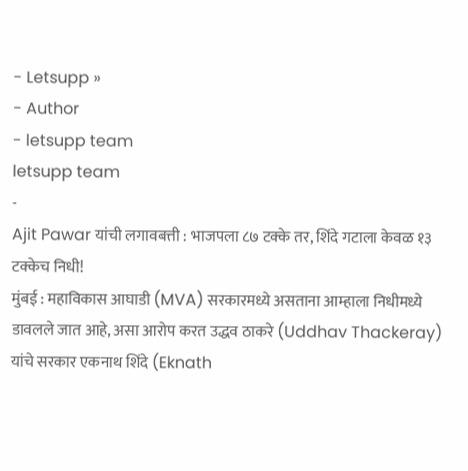- Letsupp »
- Author
- letsupp team
letsupp team
-
Ajit Pawar यांची लगावबत्ती : भाजपला ८७ टक्के तर, शिंदे गटाला केवळ १३ टक्केच निधी!
मुंबई : महाविकास आघाडी (MVA) सरकारमध्ये असताना आम्हाला निधीमध्ये डावलले जात आहे, असा आरोप करत उद्धव ठाकरे (Uddhav Thackeray) यांचे सरकार एकनाथ शिंदे (Eknath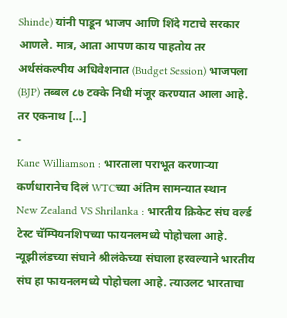Shinde) यांनी पाडून भाजप आणि शिंदे गटाचे सरकार आणले. मात्र, आता आपण काय पाहतोय तर अर्थसंकल्पीय अधिवेशनात (Budget Session) भाजपला (BJP) तब्बल ८७ टक्के निधी मंजूर करण्यात आला आहे. तर एकनाथ […]
-
Kane Williamson : भारताला पराभूत करणाऱ्या कर्णधारानेच दिलं WTCच्या अंतिम सामन्यात स्थान
New Zealand VS Shrilanka : भारतीय क्रिकेट संघ वर्ल्ड टेस्ट चॅम्पियनशिपच्या फायनलमध्ये पोहोचला आहे. न्यूझीलंडच्या संघाने श्रीलंकेच्या संघाला हरवल्याने भारतीय संघ हा फायनलमध्ये पोहोचला आहे. त्याउलट भारताचा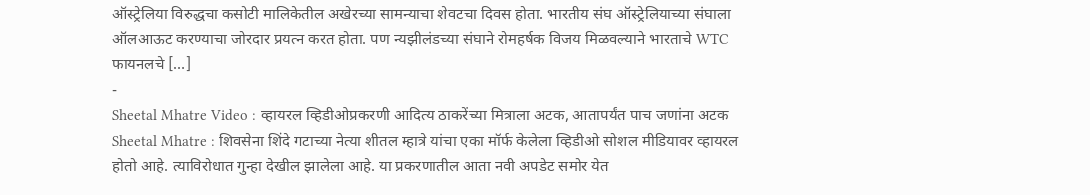ऑस्ट्रेलिया विरुद्धचा कसोटी मालिकेतील अखेरच्या सामन्याचा शेवटचा दिवस होता. भारतीय संघ ऑस्ट्रेलियाच्या संघाला ऑलआऊट करण्याचा जोरदार प्रयत्न करत होता. पण न्यझीलंडच्या संघाने रोमहर्षक विजय मिळवल्याने भारताचे WTC फायनलचे […]
-
Sheetal Mhatre Video : व्हायरल व्हिडीओप्रकरणी आदित्य ठाकरेंच्या मित्राला अटक, आतापर्यंत पाच जणांना अटक
Sheetal Mhatre : शिवसेना शिंदे गटाच्या नेत्या शीतल म्हात्रे यांचा एका मॉर्फ केलेला व्हिडीओ सोशल मीडियावर व्हायरल होतो आहे. त्याविरोधात गुन्हा देखील झालेला आहे. या प्रकरणातील आता नवी अपडेट समोर येत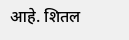आहे. शितल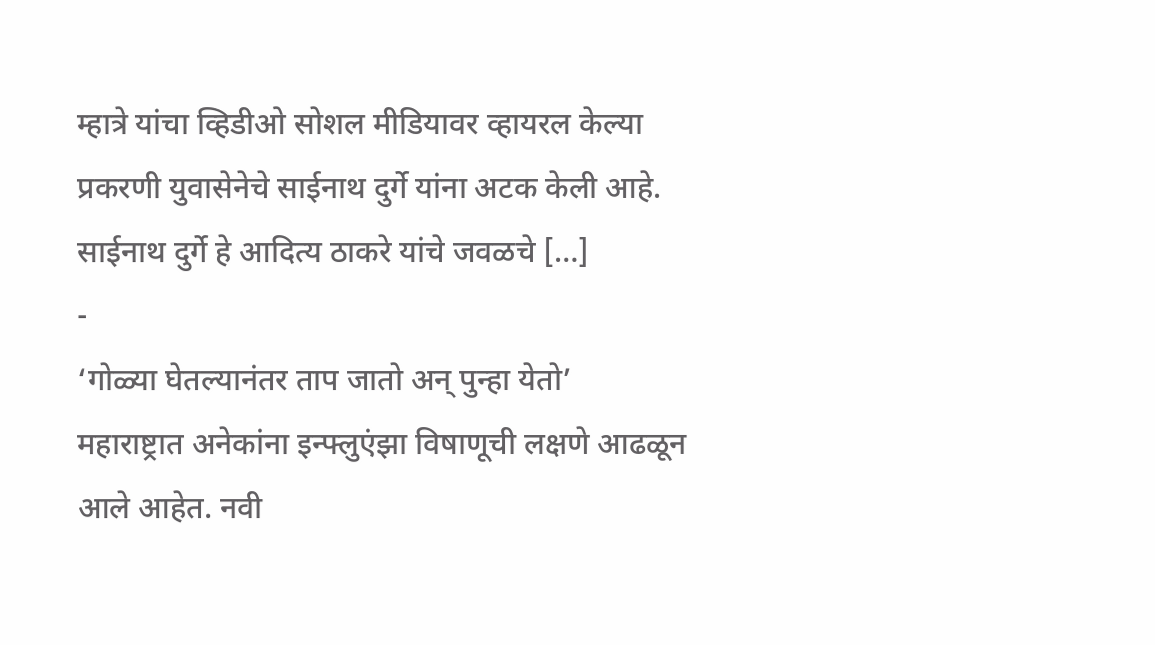म्हात्रे यांचा व्हिडीओ सोशल मीडियावर व्हायरल केल्या प्रकरणी युवासेनेचे साईनाथ दुर्गे यांना अटक केली आहे. साईनाथ दुर्गे हे आदित्य ठाकरे यांचे जवळचे […]
-
‘गोळ्या घेतल्यानंतर ताप जातो अन् पुन्हा येतो’
महाराष्ट्रात अनेकांना इन्फ्लुएंझा विषाणूची लक्षणे आढळून आले आहेत. नवी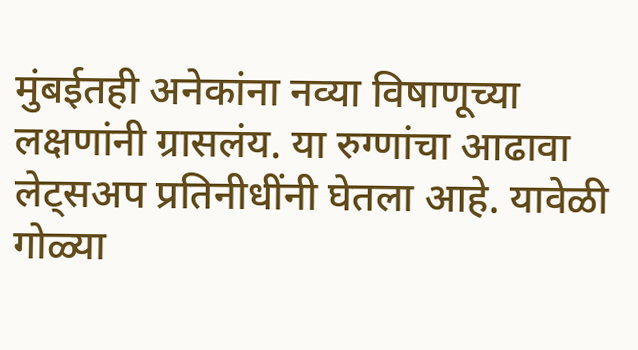मुंबईतही अनेकांना नव्या विषाणूच्या लक्षणांनी ग्रासलंय. या रुग्णांचा आढावा लेट्सअप प्रतिनीधींनी घेतला आहे. यावेळी गोळ्या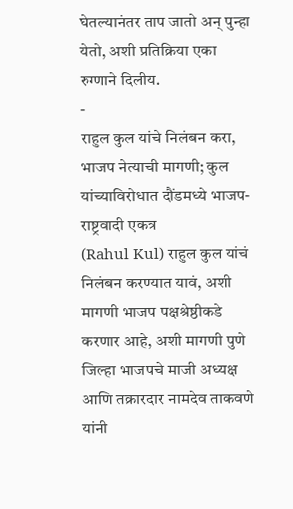घेतल्यानंतर ताप जातो अन् पुन्हा येतो, अशी प्रतिक्रिया एका रुग्णाने दिलीय.
-
राहुल कुल यांचे निलंबन करा, भाजप नेत्याची मागणी; कुल यांच्याविरोधात दौंडमध्ये भाजप-राष्ट्रवादी एकत्र
(Rahul Kul) राहुल कुल यांचं निलंबन करण्यात यावं, अशी मागणी भाजप पक्षश्रेष्ठीकडे करणार आहे, अशी मागणी पुणे जिल्हा भाजपचे माजी अध्यक्ष आणि तक्रारदार नामदेव ताकवणे यांनी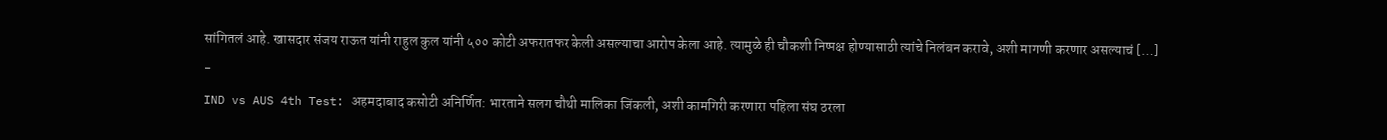सांगितलं आहे. खासदार संजय राऊत यांनी राहुल कुल यांनी ५०० कोटी अफरातफर केली असल्याचा आरोप केला आहे. त्यामुळे ही चौकशी निष्पक्ष होण्यासाठी त्यांचे निलंबन करावे, अशी मागणी करणार असल्याचं […]
-
IND vs AUS 4th Test: अहमदाबाद कसोटी अनिर्णित: भारताने सलग चौथी मालिका जिंकली, अशी कामगिरी करणारा पहिला संघ ठरला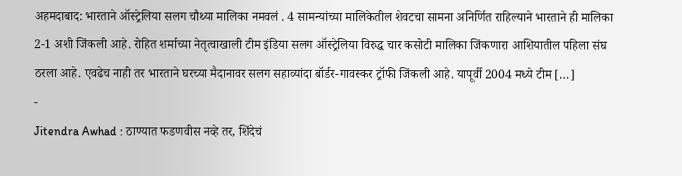अहमदाबाद: भारताने ऑस्ट्रेलिया सलग चौथ्या मालिका नमवलं . 4 सामन्यांच्या मालिकेतील शेवटचा सामना अनिर्णित राहिल्याने भारताने ही मालिका 2-1 अशी जिंकली आहे. रोहित शर्माच्या नेतृत्वाखाली टीम इंडिया सलग ऑस्ट्रेलिया विरुद्ध चार कसोटी मालिका जिंकणारा आशियातील पहिला संघ ठरला आहे. एवढेच नाही तर भारताने घरच्या मैदानावर सलग सहाव्यांदा बॉर्डर-गावस्कर ट्रॉफी जिंकली आहे. यापूर्वी 2004 मध्ये टीम […]
-
Jitendra Awhad : ठाण्यात फडणवीस नव्हे तर, शिंदेचं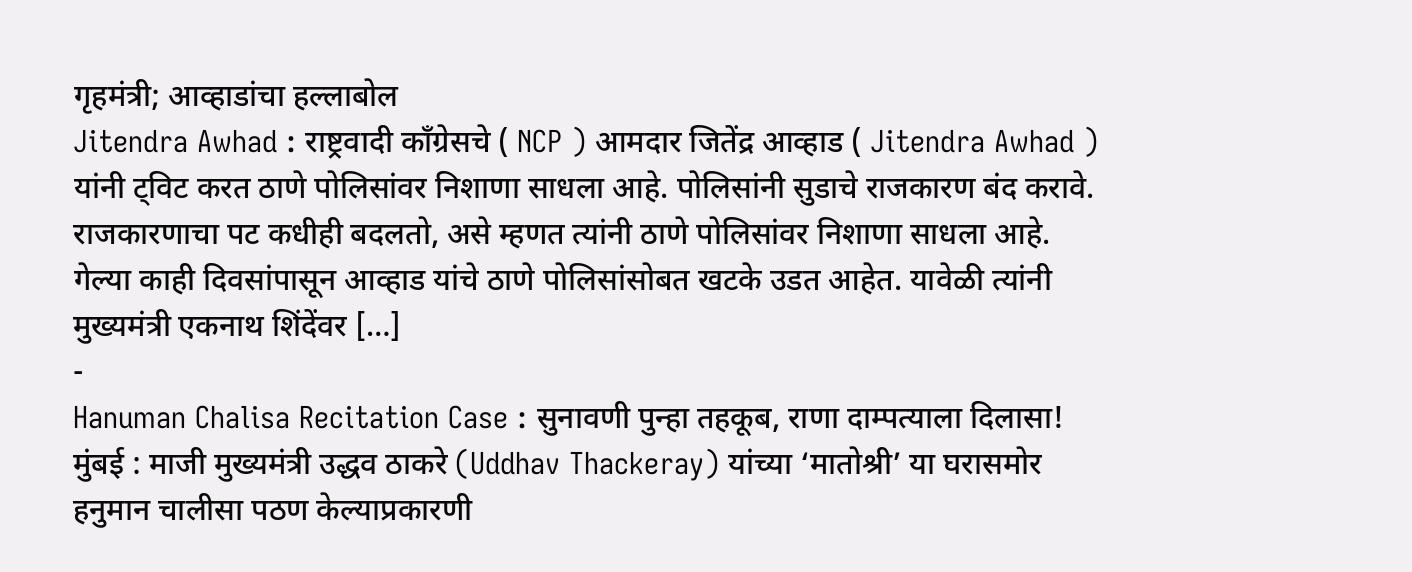गृहमंत्री; आव्हाडांचा हल्लाबोल
Jitendra Awhad : राष्ट्रवादी काँग्रेसचे ( NCP ) आमदार जितेंद्र आव्हाड ( Jitendra Awhad ) यांनी ट्विट करत ठाणे पोलिसांवर निशाणा साधला आहे. पोलिसांनी सुडाचे राजकारण बंद करावे. राजकारणाचा पट कधीही बदलतो, असे म्हणत त्यांनी ठाणे पोलिसांवर निशाणा साधला आहे. गेल्या काही दिवसांपासून आव्हाड यांचे ठाणे पोलिसांसोबत खटके उडत आहेत. यावेळी त्यांनी मुख्यमंत्री एकनाथ शिंदेंवर […]
-
Hanuman Chalisa Recitation Case : सुनावणी पुन्हा तहकूब, राणा दाम्पत्याला दिलासा!
मुंबई : माजी मुख्यमंत्री उद्धव ठाकरे (Uddhav Thackeray) यांच्या ‘मातोश्री’ या घरासमोर हनुमान चालीसा पठण केल्याप्रकारणी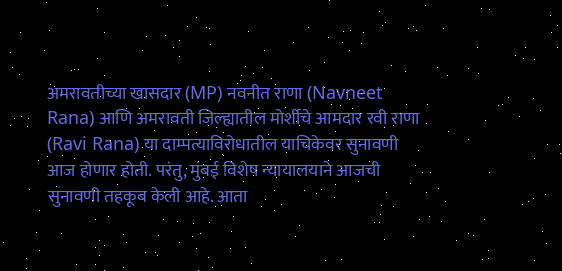अमरावतीच्या खासदार (MP) नवनीत राणा (Navneet Rana) आणि अमरावती जिल्ह्यातील मोर्शीचे आमदार रवी राणा (Ravi Rana) या दाम्पत्याविरोधातील याचिकेवर सुनावणी आज होणार होती. परंतु, मुंबई विशेष न्यायालयाने आजची सुनावणी तहकूब केली आहे. आता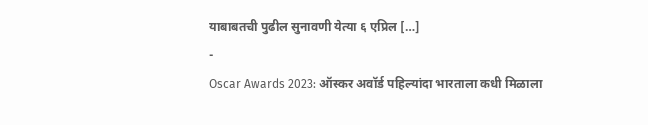याबाबतची पुढील सुनावणी येत्या ६ एप्रिल […]
-
Oscar Awards 2023: ऑस्कर अवॉर्ड पहिल्यांदा भारताला कधी मिळाला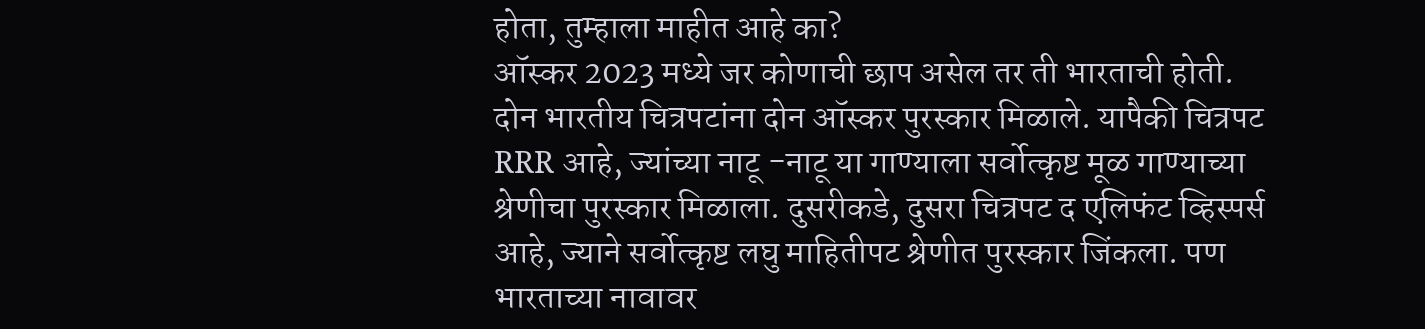होता, तुम्हाला माहीत आहे का?
ऑस्कर 2023 मध्ये जर कोणाची छाप असेल तर ती भारताची होती. दोन भारतीय चित्रपटांना दोन ऑस्कर पुरस्कार मिळाले. यापैकी चित्रपट RRR आहे, ज्यांच्या नाटू -नाटू या गाण्याला सर्वोत्कृष्ट मूळ गाण्याच्या श्रेणीचा पुरस्कार मिळाला. दुसरीकडे, दुसरा चित्रपट द एलिफंट व्हिस्पर्स आहे, ज्याने सर्वोत्कृष्ट लघु माहितीपट श्रेणीत पुरस्कार जिंकला. पण भारताच्या नावावर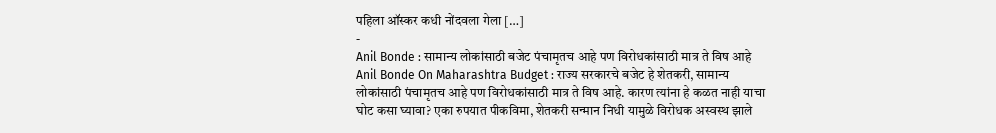पहिला ऑस्कर कधी नोंदवला गेला […]
-
Anil Bonde : सामान्य लोकांसाठी बजेट पंचामृतच आहे पण विरोधकांसाठी मात्र ते विष आहे
Anil Bonde On Maharashtra Budget : राज्य सरकारचे बजेट हे शेतकरी, सामान्य लोकांसाठी पंचामृतच आहे पण विरोधकांसाठी मात्र ते विष आहे. कारण त्यांना हे कळत नाही याचा घोट कसा घ्यावा? एका रुपयात पीकविमा, शेतकरी सन्मान निधी यामुळे विरोधक अस्वस्थ झाले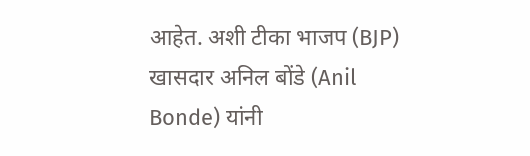आहेत. अशी टीका भाजप (BJP) खासदार अनिल बोंडे (Anil Bonde) यांनी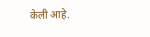केली आहे.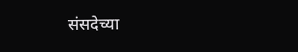संसदेच्या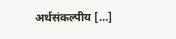अर्थसंकल्पीय […]